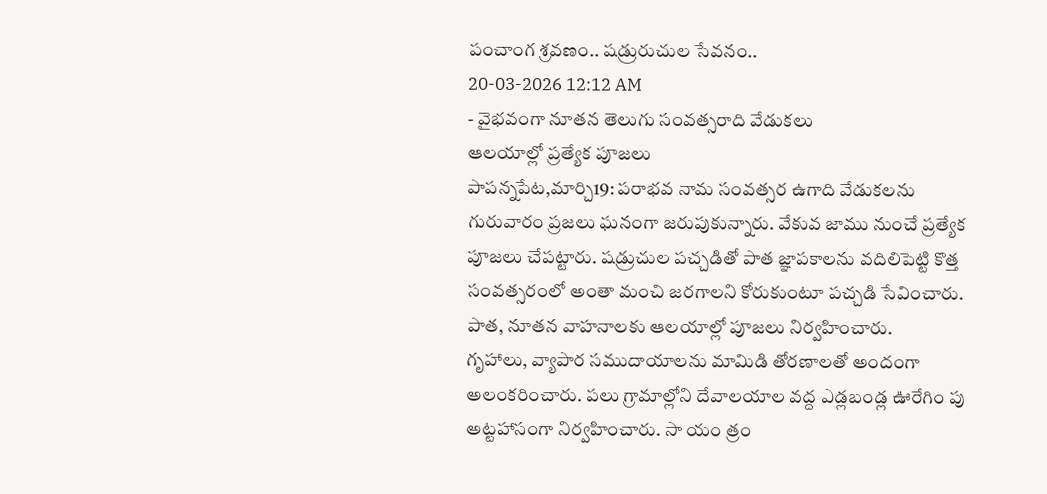పంచాంగ శ్రవణం.. షడ్రురుచుల సేవనం..
20-03-2026 12:12 AM
- వైభవంగా నూతన తెలుగు సంవత్సరాది వేడుకలు
ఆలయాల్లో ప్రత్యేక పూజలు
పాపన్నపేట,మార్చి19: పరాభవ నామ సంవత్సర ఉగాది వేడుకలను గురువారం ప్రజలు ఘనంగా జరుపుకున్నారు. వేకువ జాము నుంచే ప్రత్యేక పూజలు చేపట్టారు. షడ్రుచుల పచ్చడితో పాత జ్ఞాపకాలను వదిలిపెట్టి కొత్త సంవత్సరంలో అంతా మంచి జరగాలని కోరుకుంటూ పచ్చడి సేవించారు. పాత, నూతన వాహనాలకు ఆలయాల్లో పూజలు నిర్వహించారు.
గృహాలు, వ్యాపార సముదాయాలను మామిడి తోరణాలతో అందంగా అలంకరించారు. పలు గ్రామాల్లోని దేవాలయాల వద్ద ఎడ్లబండ్ల ఊరేగిం పు అట్టహాసంగా నిర్వహించారు. సా యం త్రం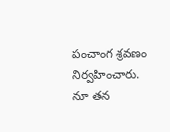పంచాంగ శ్రవణం నిర్వహించారు. నూ తన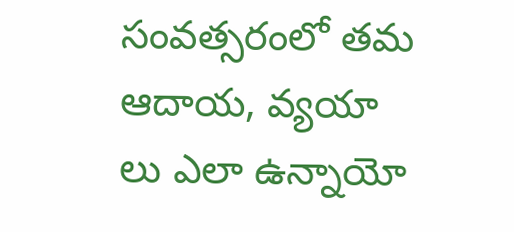సంవత్సరంలో తమ ఆదాయ, వ్యయా లు ఎలా ఉన్నాయో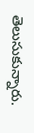తెలుసుకున్నారు.